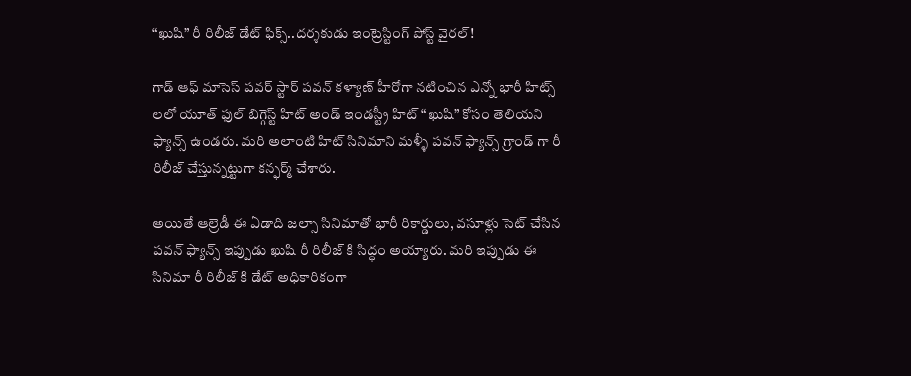“ఖుషి” రీ రిలీజ్ డేట్ ఫిక్స్..దర్శకుడు ఇంట్రెస్టింగ్ పోస్ట్ వైరల్!

గాడ్ ఆఫ్ మాసెస్ పవర్ స్టార్ పవన్ కళ్యాణ్ హీరోగా నటించిన ఎన్నో భారీ హిట్స్ లలో యూత్ ఫుల్ బిగ్గెస్ట్ హిట్ అండ్ ఇండస్ట్రీ హిట్ “ఖుషి” కోసం తెలియని ఫ్యాన్స్ ఉండరు. మరి అలాంటి హిట్ సినిమాని మళ్ళీ పవన్ ఫ్యాన్స్ గ్రాండ్ గా రీ రిలీజ్ చేస్తున్నట్టుగా కన్ఫర్మ్ చేశారు.

అయితే ఆల్రెడీ ఈ ఏడాది జల్సా సినిమాతో భారీ రికార్డులు, వసూళ్లు సెట్ చేసిన పవన్ ఫ్యాన్స్ ఇప్పుడు ఖుషి రీ రిలీజ్ కి సిద్ధం అయ్యారు. మరి ఇప్పుడు ఈ సినిమా రీ రిలీజ్ కి డేట్ అధికారికంగా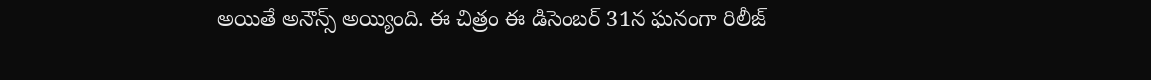అయితే అనౌన్స్ అయ్యింది. ఈ చిత్రం ఈ డిసెంబర్ 31న ఘనంగా రిలీజ్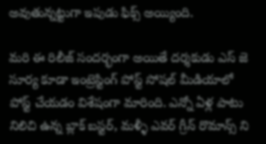అవుతున్నట్టుగా ఇపుడు ఫిక్స్ అయ్యింది.

మరి ఈ రిలీజ్ సందర్భంగా అయితే దర్శకుడు ఎస్ జె సూర్య కూడా ఇంట్రెస్టింగ్ పోస్ట్ సోషల్ మీడియాలో పోస్ట్ చేయడం విశేషంగా మారింది. ఎన్నో ఏళ్ల పాటు నిలిచి ఉన్న బ్లాక్ బస్టర్, మళ్ళీ ఎవర్ గ్రీన్ రొమాన్స్ ని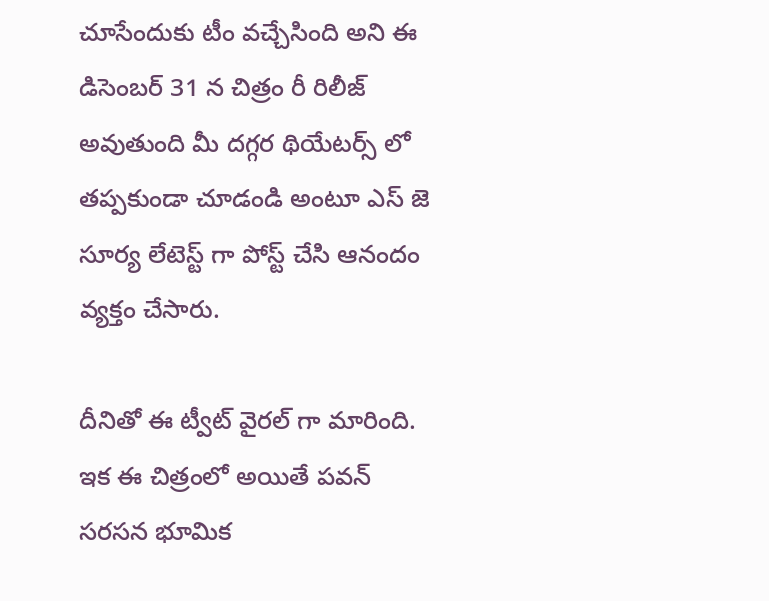చూసేందుకు టీం వచ్చేసింది అని ఈ డిసెంబర్ 31 న చిత్రం రీ రిలీజ్ అవుతుంది మీ దగ్గర థియేటర్స్ లో తప్పకుండా చూడండి అంటూ ఎస్ జె సూర్య లేటెస్ట్ గా పోస్ట్ చేసి ఆనందం వ్యక్తం చేసారు.

దీనితో ఈ ట్వీట్ వైరల్ గా మారింది. ఇక ఈ చిత్రంలో అయితే పవన్ సరసన భూమిక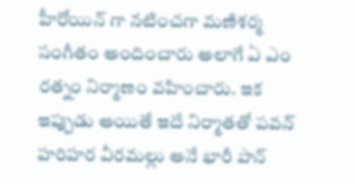హీరోయిన్ గా నటించగా మణిశర్మ సంగీతం అందించారు అలాగే ఏ ఎం రత్నం నిర్మాణం వహించారు. ఇక ఇప్పుడు అయితే ఇదే నిర్మాతతో పవన్ హరిహర వీరమల్లు అనే భారీ పాన్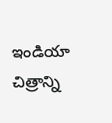ఇండియా చిత్రాన్ని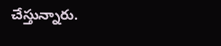చేస్తున్నారు.